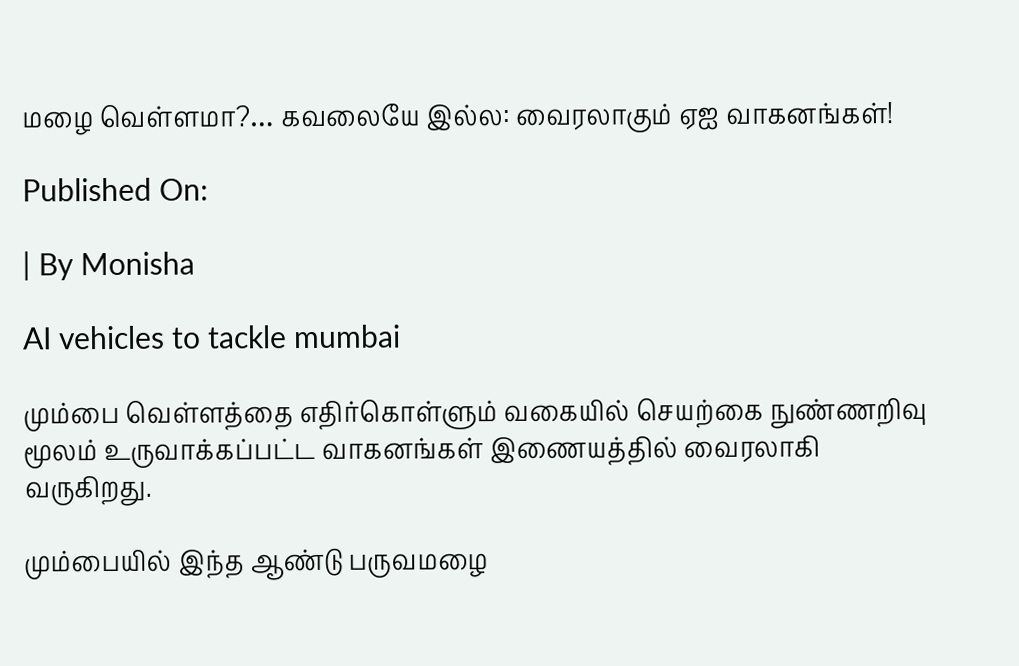மழை வெள்ளமா?… கவலையே இல்ல: வைரலாகும் ஏஐ வாகனங்கள்!

Published On:

| By Monisha

AI vehicles to tackle mumbai

மும்பை வெள்ளத்தை எதிர்கொள்ளும் வகையில் செயற்கை நுண்ணறிவு மூலம் உருவாக்கப்பட்ட வாகனங்கள் இணையத்தில் வைரலாகி வருகிறது.

மும்பையில் இந்த ஆண்டு பருவமழை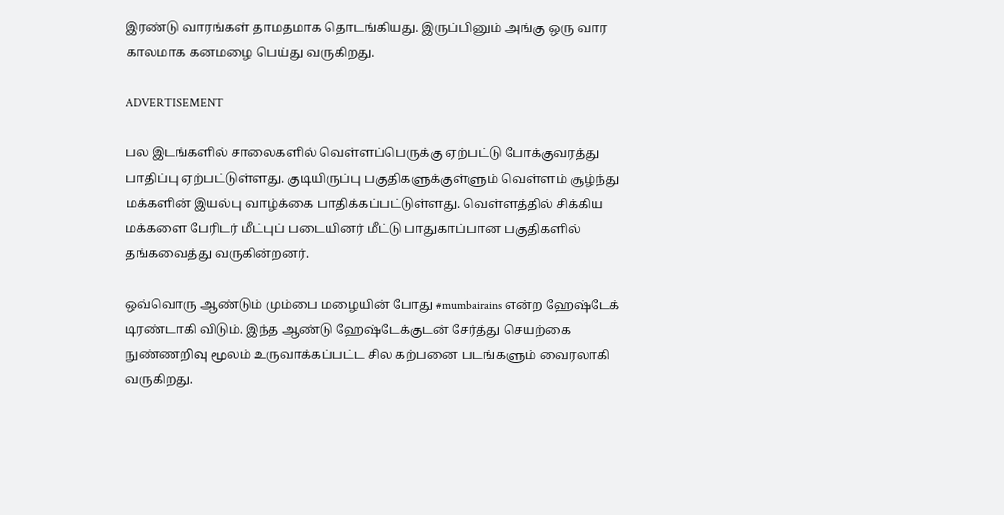இரண்டு வாரங்கள் தாமதமாக தொடங்கியது. இருப்பினும் அங்கு ஒரு வார காலமாக கனமழை பெய்து வருகிறது.

ADVERTISEMENT

பல இடங்களில் சாலைகளில் வெள்ளப்பெருக்கு ஏற்பட்டு போக்குவரத்து பாதிப்பு ஏற்பட்டுள்ளது. குடியிருப்பு பகுதிகளுக்குள்ளும் வெள்ளம் சூழ்ந்து மக்களின் இயல்பு வாழ்க்கை பாதிக்கப்பட்டுள்ளது. வெள்ளத்தில் சிக்கிய மக்களை பேரிடர் மீட்புப் படையினர் மீட்டு பாதுகாப்பான பகுதிகளில் தங்கவைத்து வருகின்றனர்.

ஒவ்வொரு ஆண்டும் மும்பை மழையின் போது #mumbairains என்ற ஹேஷ்டேக் டிரண்டாகி விடும். இந்த ஆண்டு ஹேஷ்டேக்குடன் சேர்த்து செயற்கை நுண்ணறிவு மூலம் உருவாக்கப்பட்ட சில கற்பனை படங்களும் வைரலாகி வருகிறது.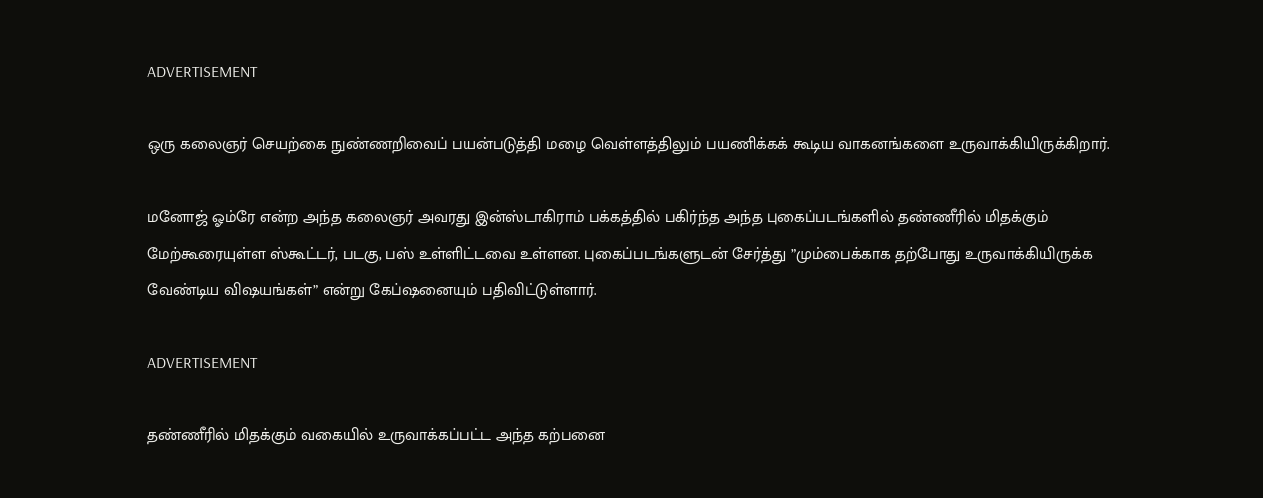ADVERTISEMENT

ஒரு கலைஞர் செயற்கை நுண்ணறிவைப் பயன்படுத்தி மழை வெள்ளத்திலும் பயணிக்கக் கூடிய வாகனங்களை உருவாக்கியிருக்கிறார்.

மனோஜ் ஓம்ரே என்ற அந்த கலைஞர் அவரது இன்ஸ்டாகிராம் பக்கத்தில் பகிர்ந்த அந்த புகைப்படங்களில் தண்ணீரில் மிதக்கும் மேற்கூரையுள்ள ஸ்கூட்டர், படகு, பஸ் உள்ளிட்டவை உள்ளன. புகைப்படங்களுடன் சேர்த்து ”மும்பைக்காக தற்போது உருவாக்கியிருக்க வேண்டிய விஷயங்கள்” என்று கேப்ஷனையும் பதிவிட்டுள்ளார்.

ADVERTISEMENT

தண்ணீரில் மிதக்கும் வகையில் உருவாக்கப்பட்ட அந்த கற்பனை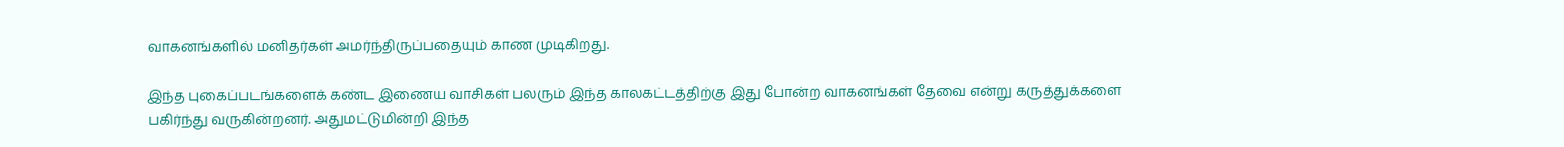வாகனங்களில் மனிதர்கள் அமர்ந்திருப்பதையும் காண முடிகிறது.

இந்த புகைப்படங்களைக் கண்ட இணைய வாசிகள் பலரும் இந்த காலகட்டத்திற்கு இது போன்ற வாகனங்கள் தேவை என்று கருத்துக்களை பகிர்ந்து வருகின்றனர். அதுமட்டுமின்றி இந்த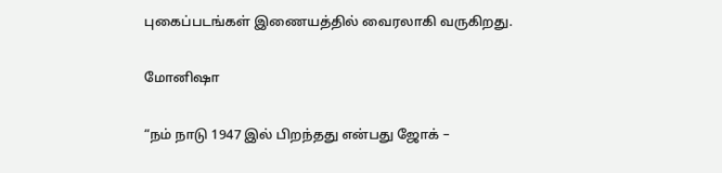புகைப்படங்கள் இணையத்தில் வைரலாகி வருகிறது.

மோனிஷா

“நம் நாடு 1947 இல் பிறந்தது என்பது ஜோக் –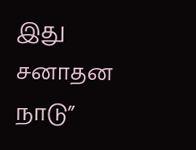இது சனாதன நாடு”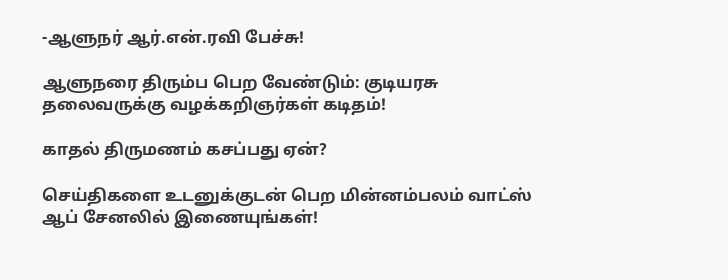-ஆளுநர் ஆர்.என்.ரவி பேச்சு!

ஆளுநரை திரும்ப பெற வேண்டும்: குடியரசு தலைவருக்கு வழக்கறிஞர்கள் கடிதம்!

காதல் திருமணம் கசப்பது ஏன்?

செய்திகளை உடனுக்குடன் பெற மின்னம்பலம் வாட்ஸ் ஆப் சேனலில் இணையுங்கள்!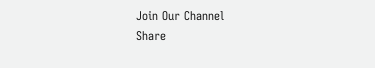Join Our Channel
Share